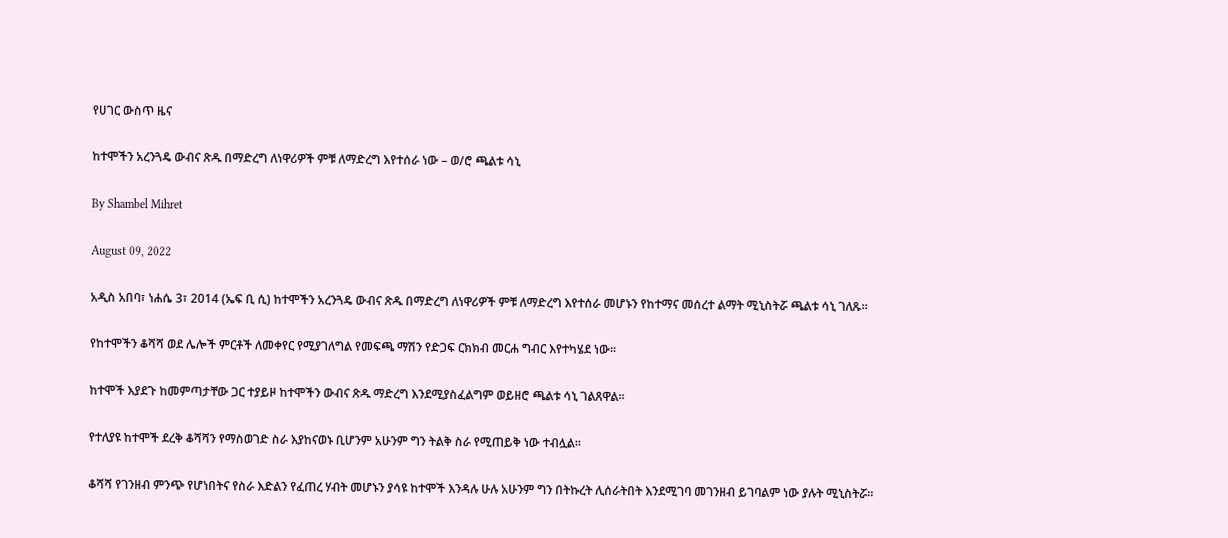የሀገር ውስጥ ዜና

ከተሞችን አረንጓዴ ውብና ጽዱ በማድረግ ለነዋሪዎች ምቹ ለማድረግ እየተሰራ ነው – ወ/ሮ ጫልቱ ሳኒ

By Shambel Mihret

August 09, 2022

አዲስ አበባ፣ ነሐሴ 3፣ 2014 (ኤፍ ቢ ሲ) ከተሞችን አረንጓዴ ውብና ጽዱ በማድረግ ለነዋሪዎች ምቹ ለማድረግ እየተሰራ መሆኑን የከተማና መሰረተ ልማት ሚኒስትሯ ጫልቱ ሳኒ ገለጹ።

የከተሞችን ቆሻሻ ወደ ሌሎች ምርቶች ለመቀየር የሚያገለግል የመፍጫ ማሽን የድጋፍ ርክክብ መርሐ ግብር እየተካሄደ ነው፡፡

ከተሞች እያደጉ ከመምጣታቸው ጋር ተያይዞ ከተሞችን ውብና ጽዱ ማድረግ እንደሚያስፈልግም ወይዘሮ ጫልቱ ሳኒ ገልጸዋል፡፡

የተለያዩ ከተሞች ደረቅ ቆሻሻን የማስወገድ ስራ እያከናወኑ ቢሆንም አሁንም ግን ትልቅ ስራ የሚጠይቅ ነው ተብሏል።

ቆሻሻ የገንዘብ ምንጭ የሆነበትና የስራ እድልን የፈጠረ ሃብት መሆኑን ያሳዩ ከተሞች እንዳሉ ሁሉ አሁንም ግን በትኩረት ሊሰራትበት እንደሚገባ መገንዘብ ይገባልም ነው ያሉት ሚኒስትሯ።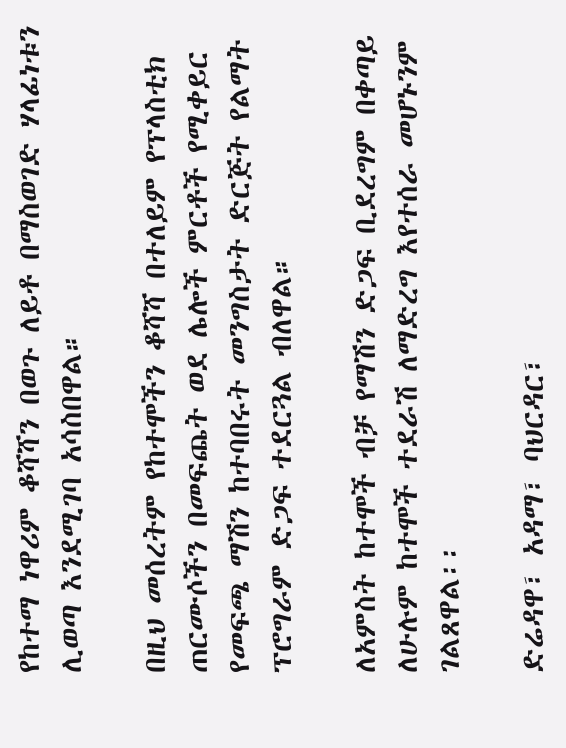የከተማ ነዋሪም ቆሻሻን በወጉ ለይቶ በማስወገድ ሃላፊነቱን ሊወጣ እንደሚገባ አሳስበዋል።

በዚህ መሰረትም የከተሞችን ቆሻሻ በተለይም የፕላስቲክ ጠርሙሶችን በመፍጨት ወደ ሌሎች ምርቶች የሚቀይር የመፍጫ ማሽን ከተባበሩት መንግስታት ድርጅት የልማት ፕሮግራም ድጋፍ ተደርጓል ብለዋል።

ለአምስት ከተሞች ብቻ የማሽን ድጋፍ ቢደረግም በቀጣይ ለሁሉም ከተሞች ተደራሽ ለማድረግ እየተሰራ መሆኑንም ገልጸዋል፡፡

ድሬዳዋ፣ አዳማ፣ ባህርዳር፣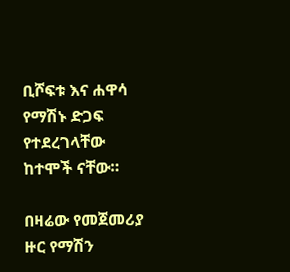ቢሾፍቱ እና ሐዋሳ የማሽኑ ድጋፍ የተደረገላቸው ከተሞች ናቸው።

በዛሬው የመጀመሪያ ዙር የማሽን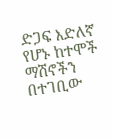ድጋፍ እድለኛ የሆኑ ከተሞች ማሽኖችን በተገቢው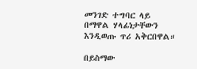መንገድ ተግባር ላይ በማዋል ሃላፊነታቸውን እንዲወጡ ጥሪ አቅርበዋል።

በይስማው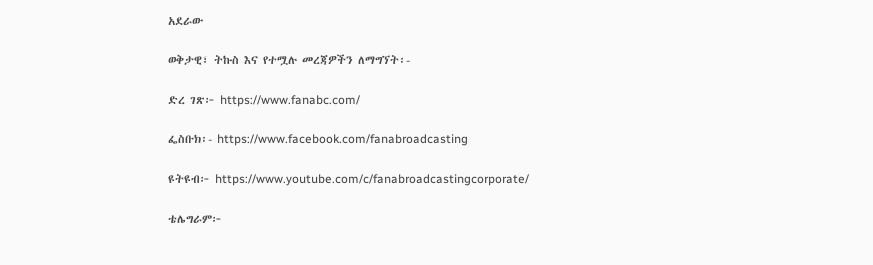አደራው

ወቅታዊ፣ ትኩስ እና የተሟሉ መረጃዎችን ለማግኘት፡-

ድረ ገጽ፦ https://www.fanabc.com/

ፌስቡክ፡- https://www.facebook.com/fanabroadcasting

ዩትዩብ፦ https://www.youtube.com/c/fanabroadcastingcorporate/

ቴሌግራም፦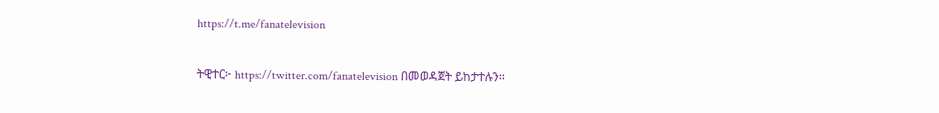https://t.me/fanatelevision

ትዊተር፦ https://twitter.com/fanatelevision በመወዳጀት ይከታተሉን፡፡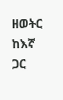ዘወትር ከእኛ ጋር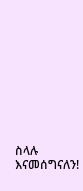ስላሉ እናመሰግናለን!